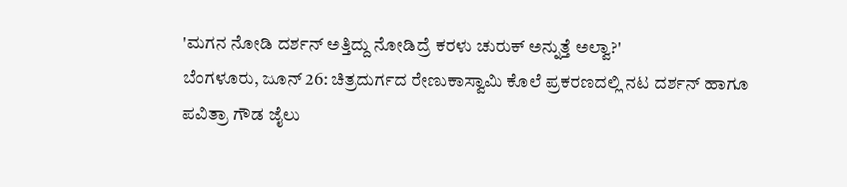'ಮಗನ ನೋಡಿ ದರ್ಶನ್ ಅತ್ತಿದ್ದು ನೋಡಿದ್ರೆ ಕರಳು ಚುರುಕ್ ಅನ್ನುತ್ತೆ ಅಲ್ವಾ?'
ಬೆಂಗಳೂರು, ಜೂನ್ 26: ಚಿತ್ರದುರ್ಗದ ರೇಣುಕಾಸ್ವಾಮಿ ಕೊಲೆ ಪ್ರಕರಣದಲ್ಲಿ ನಟ ದರ್ಶನ್ ಹಾಗೂ ಪವಿತ್ರಾ ಗೌಡ ಜೈಲು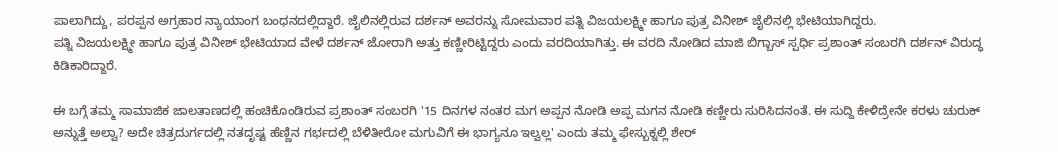ಪಾಲಾಗಿದ್ದು, ಪರಪ್ಪನ ಅಗ್ರಹಾರ ನ್ಯಾಯಾಂಗ ಬಂಧನದಲ್ಲಿದ್ದಾರೆ. ಜೈಲಿನಲ್ಲಿರುವ ದರ್ಶನ್ ಅವರನ್ನು ಸೋಮವಾರ ಪತ್ನಿ ವಿಜಯಲಕ್ಷ್ಮೀ ಹಾಗೂ ಪುತ್ರ ವಿನೀಶ್ ಜೈಲಿನಲ್ಲಿ ಭೇಟಿಯಾಗಿದ್ದರು.
ಪತ್ನಿ ವಿಜಯಲಕ್ಷ್ಮೀ ಹಾಗೂ ಪುತ್ರ ವಿನೀಶ್ ಭೇಟಿಯಾದ ವೇಳೆ ದರ್ಶನ್ ಜೋರಾಗಿ ಅತ್ತು ಕಣ್ಣೀರಿಟ್ಟಿದ್ದರು ಎಂದು ವರದಿಯಾಗಿತ್ತು. ಈ ವರದಿ ನೋಡಿದ ಮಾಜಿ ಬಿಗ್ಬಾಸ್ ಸ್ಪರ್ಧಿ ಪ್ರಶಾಂತ್ ಸಂಬರಗಿ ದರ್ಶನ್ ವಿರುದ್ಧ ಕಿಡಿಕಾರಿದ್ದಾರೆ.

ಈ ಬಗ್ಗೆ ತಮ್ಮ ಸಾಮಾಜಿಕ ಜಾಲತಾಣದಲ್ಲಿ ಹಂಚಿಕೊಂಡಿರುವ ಪ್ರಶಾಂತ್ ಸಂಬರಗಿ '15 ದಿನಗಳ ನಂತರ ಮಗ ಅಪ್ಪನ ನೋಡಿ ಅಪ್ಪ ಮಗನ ನೋಡಿ ಕಣ್ಣೀರು ಸುರಿಸಿದನಂತೆ. ಈ ಸುದ್ದಿ ಕೇಳಿದ್ರೇನೇ ಕರಳು ಚುರುಕ್ ಅನ್ನುತ್ತೆ ಅಲ್ವಾ? ಅದೇ ಚಿತ್ರದುರ್ಗದಲ್ಲಿ ನತದೃಷ್ಟ ಹೆಣ್ಣಿನ ಗರ್ಭದಲ್ಲಿ ಬೆಳಿತೀರೋ ಮಗುವಿಗೆ ಈ ಭಾಗ್ಯನೂ ಇಲ್ವಲ್ಲ' ಎಂದು ತಮ್ಮ ಫೇಸ್ಬುಕ್ನಲ್ಲಿ ಶೇರ್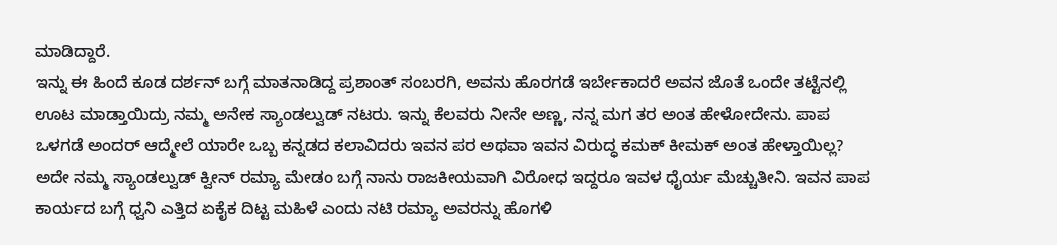ಮಾಡಿದ್ದಾರೆ.
ಇನ್ನು ಈ ಹಿಂದೆ ಕೂಡ ದರ್ಶನ್ ಬಗ್ಗೆ ಮಾತನಾಡಿದ್ದ ಪ್ರಶಾಂತ್ ಸಂಬರಗಿ, ಅವನು ಹೊರಗಡೆ ಇರ್ಬೇಕಾದರೆ ಅವನ ಜೊತೆ ಒಂದೇ ತಟ್ಟೆನಲ್ಲಿ ಊಟ ಮಾಡ್ತಾಯಿದ್ರು ನಮ್ಮ ಅನೇಕ ಸ್ಯಾಂಡಲ್ವುಡ್ ನಟರು. ಇನ್ನು ಕೆಲವರು ನೀನೇ ಅಣ್ಣ, ನನ್ನ ಮಗ ತರ ಅಂತ ಹೇಳೋದೇನು. ಪಾಪ ಒಳಗಡೆ ಅಂದರ್ ಆದ್ಮೇಲೆ ಯಾರೇ ಒಬ್ಬ ಕನ್ನಡದ ಕಲಾವಿದರು ಇವನ ಪರ ಅಥವಾ ಇವನ ವಿರುದ್ಧ ಕಮಕ್ ಕೀಮಕ್ ಅಂತ ಹೇಳ್ತಾಯಿಲ್ಲ? ಅದೇ ನಮ್ಮ ಸ್ಯಾಂಡಲ್ವುಡ್ ಕ್ವೀನ್ ರಮ್ಯಾ ಮೇಡಂ ಬಗ್ಗೆ ನಾನು ರಾಜಕೀಯವಾಗಿ ವಿರೋಧ ಇದ್ದರೂ ಇವಳ ಧೈರ್ಯ ಮೆಚ್ಚುತೀನಿ. ಇವನ ಪಾಪ ಕಾರ್ಯದ ಬಗ್ಗೆ ಧ್ವನಿ ಎತ್ತಿದ ಏಕೈಕ ದಿಟ್ಟ ಮಹಿಳೆ ಎಂದು ನಟಿ ರಮ್ಯಾ ಅವರನ್ನು ಹೊಗಳಿ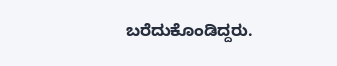ಬರೆದುಕೊಂಡಿದ್ದರು.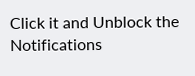Click it and Unblock the Notifications